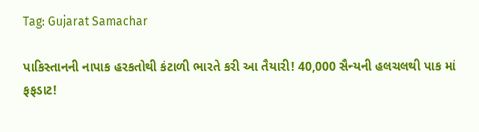Tag: Gujarat Samachar

પાકિસ્તાનની નાપાક હરકતોથી કંટાળી ભારતે કરી આ તૈયારી! 40,000 સૈન્યની હલચલથી પાક માં ફફડાટ!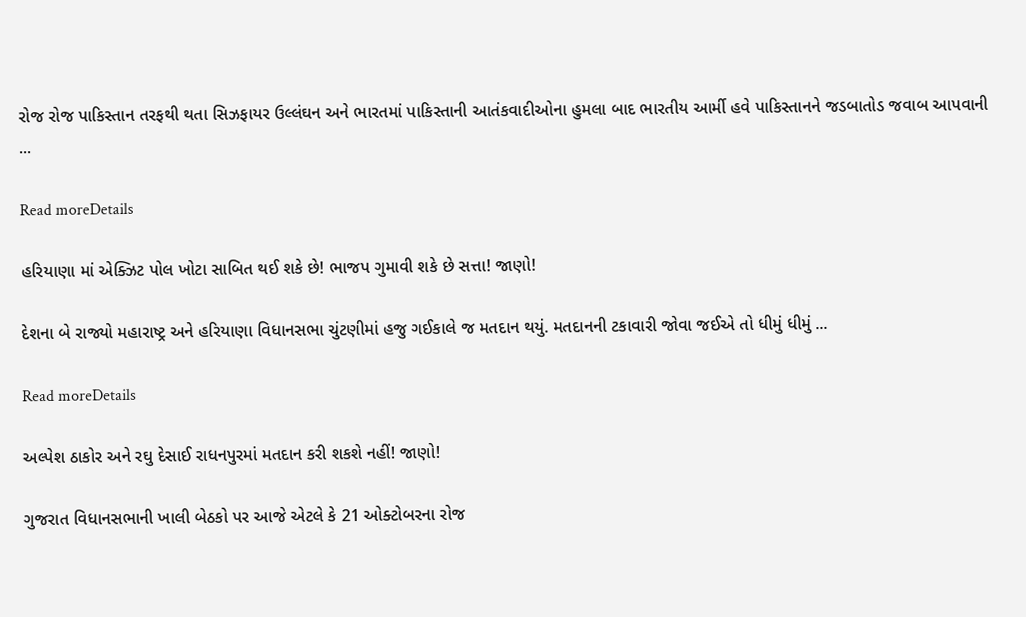રોજ રોજ પાકિસ્તાન તરફથી થતા સિઝફાયર ઉલ્લંઘન અને ભારતમાં પાકિસ્તાની આતંકવાદીઓના હુમલા બાદ ભારતીય આર્મી હવે પાકિસ્તાનને જડબાતોડ જવાબ આપવાની ...

Read moreDetails

હરિયાણા માં એક્ઝિટ પોલ ખોટા સાબિત થઈ શકે છે! ભાજપ ગુમાવી શકે છે સત્તા! જાણો!

દેશના બે રાજ્યો મહારાષ્ટ્ર અને હરિયાણા વિધાનસભા ચુંટણીમાં હજુ ગઈકાલે જ મતદાન થયું. મતદાનની ટકાવારી જોવા જઈએ તો ધીમું ધીમું ...

Read moreDetails

અલ્પેશ ઠાકોર અને રઘુ દેસાઈ રાધનપુરમાં મતદાન કરી શકશે નહીં! જાણો!

ગુજરાત વિધાનસભાની ખાલી બેઠકો પર આજે એટલે કે 21 ઓક્ટોબરના રોજ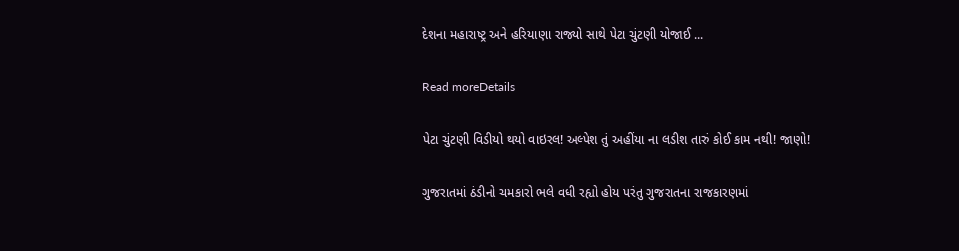દેશના મહારાષ્ટ્ર અને હરિયાણા રાજ્યો સાથે પેટા ચુંટણી યોજાઈ ...

Read moreDetails

પેટા ચુંટણી વિડીયો થયો વાઇરલ! અલ્પેશ તું અહીંયા ના લડીશ તારું કોઈ કામ નથી! જાણો!

ગુજરાતમાં ઠંડીનો ચમકારો ભલે વધી રહ્યો હોય પરંતુ ગુજરાતના રાજકારણમાં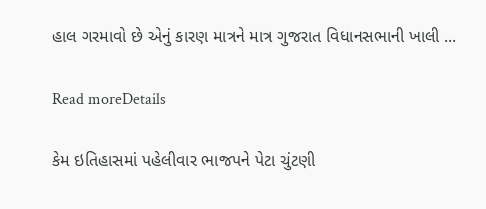હાલ ગરમાવો છે એનું કારણ માત્રને માત્ર ગુજરાત વિધાનસભાની ખાલી ...

Read moreDetails

કેમ ઇતિહાસમાં પહેલીવાર ભાજપને પેટા ચુંટણી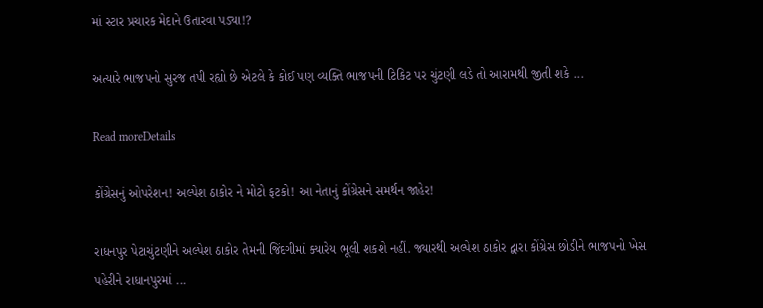માં સ્ટાર પ્રચારક મેદાને ઉતારવા પડ્યા!?

અત્યારે ભાજપનો સુરજ તપી રહ્યો છે એટલે કે કોઈ પણ વ્યક્તિ ભાજપની ટિકિટ પર ચુંટણી લડે તો આરામથી જીતી શકે ...

Read moreDetails

કોંગ્રેસનું ઓપરેશન! અલ્પેશ ઠાકોર ને મોટો ફટકો! આ નેતાનું કોંગ્રેસને સમર્થન જાહેર!

રાધનપુર પેટાચુંટણીને અલ્પેશ ઠાકોર તેમની જિંદગીમાં ક્યારેય ભૂલી શકશે નહીં. જ્યારથી અલ્પેશ ઠાકોર દ્વારા કોંગ્રેસ છોડીને ભાજપનો ખેસ પહેરીને રાધાનપુરમાં ...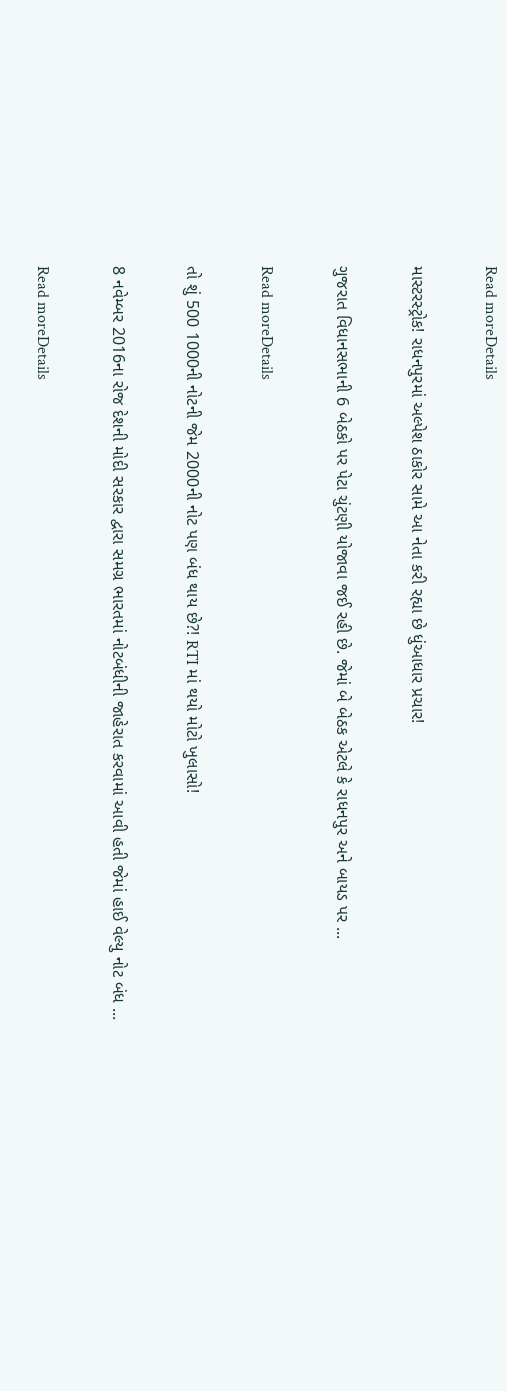Read moreDetails

માસ્ટરસ્ટ્રોક! રાધનપુરમાં અલ્પેશ ઠાકોર સામે આ નેતા કરી રહ્યા છે ધુંઆધાર પ્રચાર!

ગુજરાત વિધાનસભાની 6 બેઠકો પર પેટા ચુંટણી યોજાવા જઈ રહી છે. જેમાં બે બેઠક એટલે કે રાધનપુર અને બાયડ પર ...

Read moreDetails

તો શું 500 1000ની નોટની જેમ 2000ની નોટ પણ બંધ થાય છે?! RTI માં થયો મોટો ખુલાસો!

8 નવેમ્બર 2016ના રોજ દેશની મોદી સરકાર દ્વારા સમગ્ર ભારતમાં નોટબંધીની જાહેરાત કરવામાં આવી હતી જેમાં હાઈ વેલ્યુ નોટ બંધ ...

Read moreDetails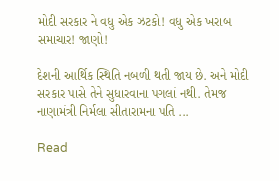મોદી સરકાર ને વધુ એક ઝટકો! વધુ એક ખરાબ સમાચાર! જાણો!

દેશની આર્થિક સ્થિતિ નબળી થતી જાય છે. અને મોદી સરકાર પાસે તેને સુધારવાના પગલાં નથી. તેમજ નાણામંત્રી નિર્મલા સીતારામના પતિ ...

Read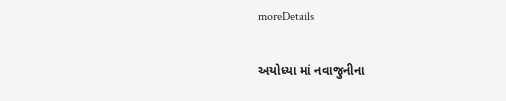moreDetails

અયોધ્યા માં નવાજુનીના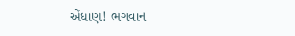એંધાણ! ભગવાન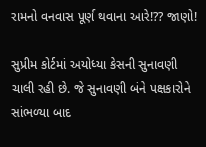રામનો વનવાસ પૂર્ણ થવાના આરે!?? જાણો!

સુપ્રીમ કોર્ટમાં અયોધ્યા કેસની સુનાવણી ચાલી રહી છે. જે સુનાવણી બંને પક્ષકારોને સાંભળ્યા બાદ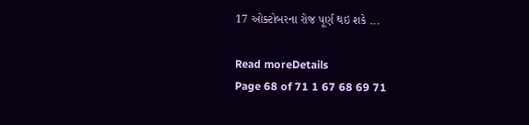17 ઓક્ટોબરના રોજ પૂર્ણ થઇ શકે ...

Read moreDetails
Page 68 of 71 1 67 68 69 71